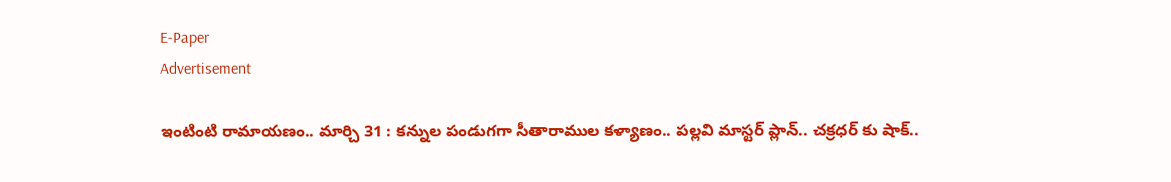E-Paper
Advertisement

ఇంటింటి రామాయణం.. మార్చి 31 : కన్నుల పండుగగా సీతారాముల కళ్యాణం.. పల్లవి మాస్టర్ ప్లాన్.. చక్రధర్ కు షాక్..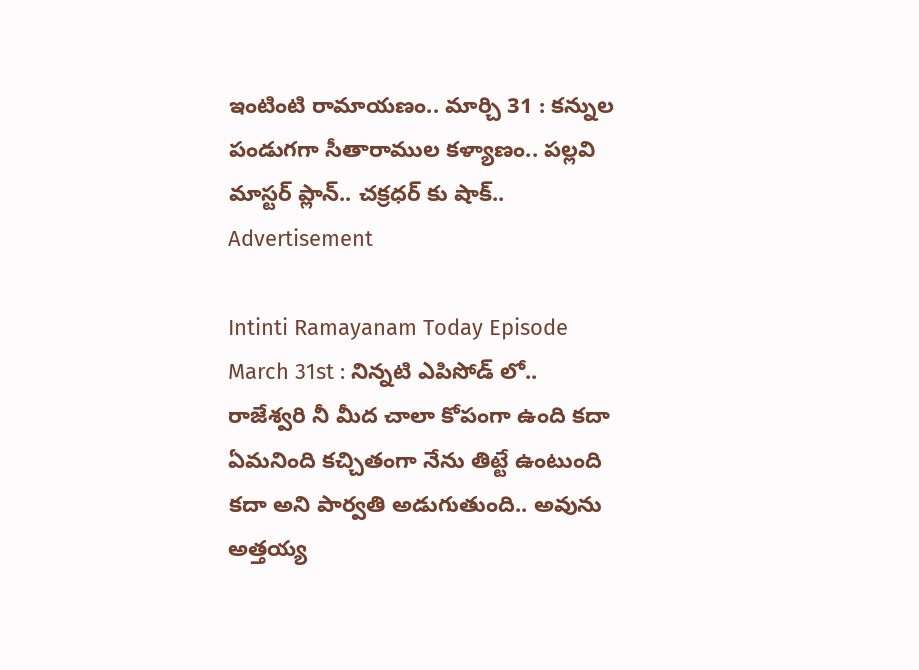ఇంటింటి రామాయణం.. మార్చి 31 : కన్నుల పండుగగా సీతారాముల కళ్యాణం.. పల్లవి మాస్టర్ ప్లాన్.. చక్రధర్ కు షాక్..
Advertisement

Intinti Ramayanam Today Episode March 31st : నిన్నటి ఎపిసోడ్ లో.. రాజేశ్వరి నీ మీద చాలా కోపంగా ఉంది కదా ఏమనింది కచ్చితంగా నేను తిట్టే ఉంటుంది కదా అని పార్వతి అడుగుతుంది.. అవును అత్తయ్య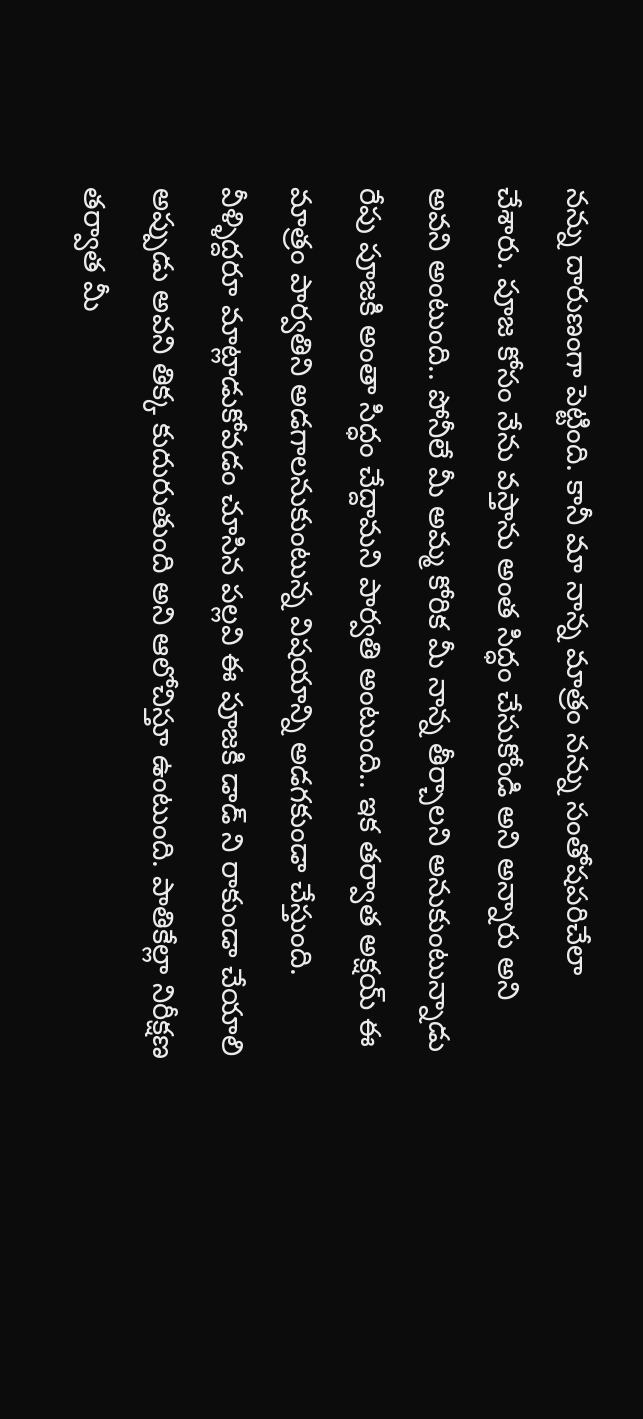నన్ను దారుణంగా పెట్టింది. కానీ మా నాన్న మాత్రం నన్ను సంతోషపరిచేలా చేశారు. పూజ కోసం నేను వస్తాను అంత సిద్ధం చేసుకోండి అని అన్నారు అని అవని అంటుంది.. పోనీలే మీ అమ్మ కోరిక మీ నాన్న తీర్చాలని అనుకుంటున్నాడు రేపు పూజకి అంతా సిద్ధం చేద్దామని పార్వతి అంటుంది.. ఇక తర్వాత అక్షయ్ ఈ మాత్రం పార్వతిని అడగాలనుకుంటున్న విషయాన్ని అడగకుండా చేస్తుంది. వీళ్ళిద్దరూ మాట్లాడుకోవడం చూసిన పల్లవి ఈ పూజకి డాడ్ ని రాకుండా చేయాలి అప్పుడు అవని తిక్క కుదురుతుంది అని ఆలోచిస్తూ ఉంటుంది. పాతికేల్లా నిరీక్షణ తర్వాత మీ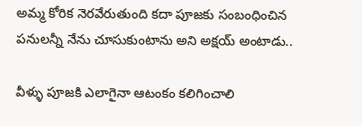అమ్మ కోరిక నెరవేరుతుంది కదా పూజకు సంబంధించిన పనులన్నీ నేను చూసుకుంటాను అని అక్షయ్ అంటాడు..

వీళ్ళు పూజకి ఎలాగైనా ఆటంకం కలిగించాలి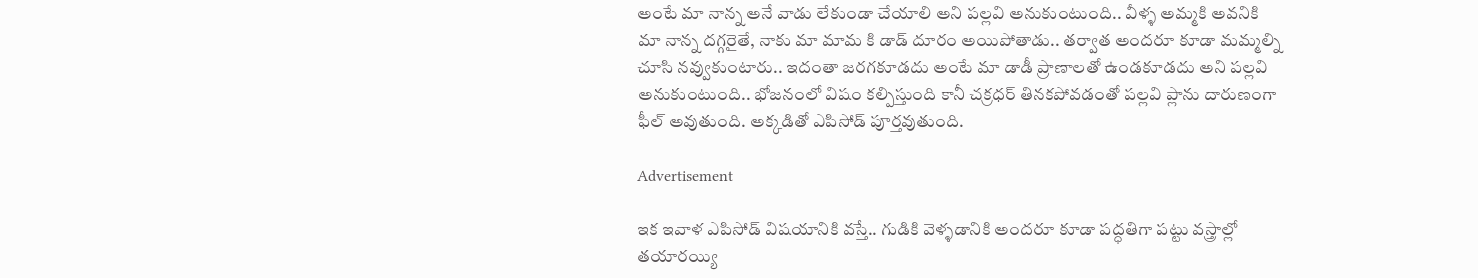అంటే మా నాన్న అనే వాడు లేకుండా చేయాలి అని పల్లవి అనుకుంటుంది.. వీళ్ళ అమ్మకి అవనికి మా నాన్న దగ్గరైతే, నాకు మా మామ కి డాడ్ దూరం అయిపోతాడు.. తర్వాత అందరూ కూడా మమ్మల్ని చూసి నవ్వుకుంటారు.. ఇదంతా జరగకూడదు అంటే మా డాడీ ప్రాణాలతో ఉండకూడదు అని పల్లవి అనుకుంటుంది.. భోజనంలో విషం కల్పిస్తుంది కానీ చక్రధర్ తినకపోవడంతో పల్లవి ప్లాను దారుణంగా ఫీల్ అవుతుంది. అక్కడితో ఎపిసోడ్ పూర్తవుతుంది.

Advertisement

ఇక ఇవాళ ఎపిసోడ్ విషయానికి వస్తే.. గుడికి వెళ్ళడానికి అందరూ కూడా పద్ధతిగా పట్టు వస్త్రాల్లో తయారయ్యి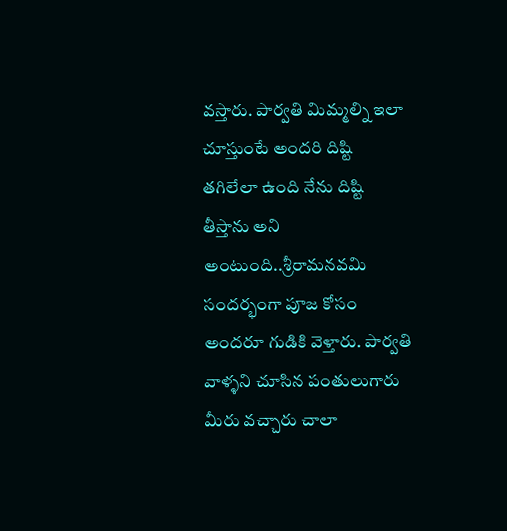వస్తారు. పార్వతి మిమ్మల్ని ఇలా చూస్తుంటే అందరి దిష్టి తగిలేలా ఉంది నేను దిష్టి తీస్తాను అని అంటుంది..శ్రీరామనవమి సందర్భంగా పూజ కోసం అందరూ గుడికి వెళ్తారు. పార్వతి వాళ్ళని చూసిన పంతులుగారు మీరు వచ్చారు చాలా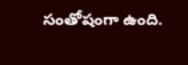సంతోషంగా ఉంది.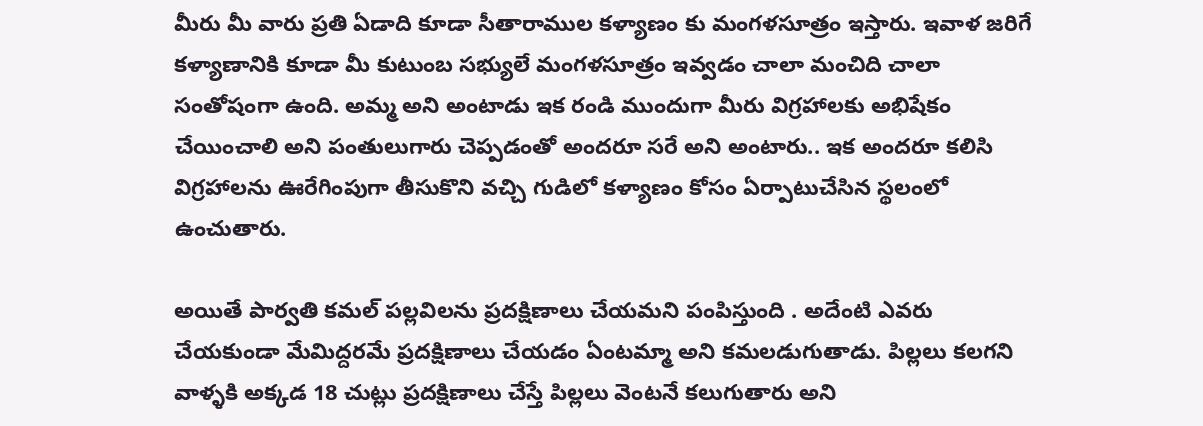మీరు మీ వారు ప్రతి ఏడాది కూడా సీతారాముల కళ్యాణం కు మంగళసూత్రం ఇస్తారు. ఇవాళ జరిగే కళ్యాణానికి కూడా మీ కుటుంబ సభ్యులే మంగళసూత్రం ఇవ్వడం చాలా మంచిది చాలా సంతోషంగా ఉంది. అమ్మ అని అంటాడు ఇక రండి ముందుగా మీరు విగ్రహాలకు అభిషేకం చేయించాలి అని పంతులుగారు చెప్పడంతో అందరూ సరే అని అంటారు.. ఇక అందరూ కలిసి విగ్రహాలను ఊరేగింపుగా తీసుకొని వచ్చి గుడిలో కళ్యాణం కోసం ఏర్పాటుచేసిన స్థలంలో ఉంచుతారు.

అయితే పార్వతి కమల్ పల్లవిలను ప్రదక్షిణాలు చేయమని పంపిస్తుంది . అదేంటి ఎవరు చేయకుండా మేమిద్దరమే ప్రదక్షిణాలు చేయడం ఏంటమ్మా అని కమలడుగుతాడు. పిల్లలు కలగని వాళ్ళకి అక్కడ 18 చుట్లు ప్రదక్షిణాలు చేస్తే పిల్లలు వెంటనే కలుగుతారు అని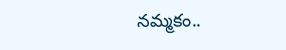నమ్మకం..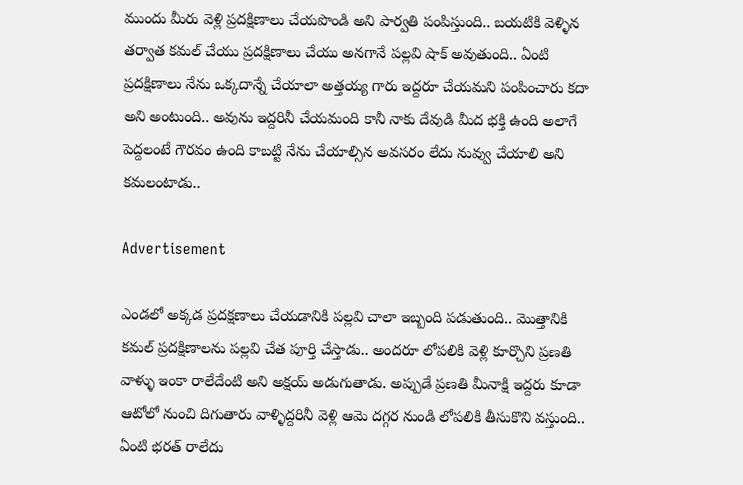ముందు మీరు వెళ్లి ప్రదక్షిణాలు చేయపొండి అని పార్వతి పంపిస్తుంది.. బయటికి వెళ్ళిన తర్వాత కమల్ చేయు ప్రదక్షిణాలు చేయు అనగానే పల్లవి షాక్ అవుతుంది.. ఏంటి ప్రదక్షిణాలు నేను ఒక్కదాన్నే చేయాలా అత్తయ్య గారు ఇద్దరూ చేయమని పంపించారు కదా అని అంటుంది.. అవును ఇద్దరినీ చేయమంది కానీ నాకు దేవుడి మీద భక్తి ఉంది అలాగే పెద్దలంటే గౌరవం ఉంది కాబట్టి నేను చేయాల్సిన అవసరం లేదు నువ్వు చేయాలి అని కమలంటాడు..

Advertisement

ఎండలో అక్కడ ప్రదక్షణాలు చేయడానికి పల్లవి చాలా ఇబ్బంది పడుతుంది.. మొత్తానికి కమల్ ప్రదక్షిణాలను పల్లవి చేత పూర్తి చేస్తాడు.. అందరూ లోపలికి వెళ్లి కూర్చొని ప్రణతి వాళ్ళు ఇంకా రాలేదేంటి అని అక్షయ్ అడుగుతాడు. అప్పుడే ప్రణతి మీనాక్షి ఇద్దరు కూడా ఆటోలో నుంచి దిగుతారు వాళ్ళిద్దరినీ వెళ్లి ఆమె దగ్గర నుండి లోపలికి తీసుకొని వస్తుంది.. ఏంటి భరత్ రాలేదు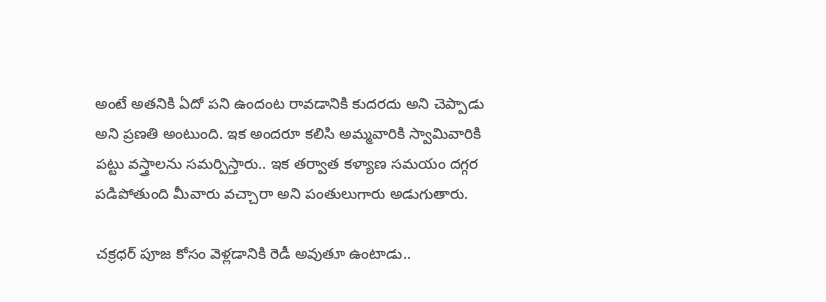అంటే అతనికి ఏదో పని ఉందంట రావడానికి కుదరదు అని చెప్పాడు అని ప్రణతి అంటుంది. ఇక అందరూ కలిసి అమ్మవారికి స్వామివారికి పట్టు వస్త్రాలను సమర్పిస్తారు.. ఇక తర్వాత కళ్యాణ సమయం దగ్గర పడిపోతుంది మీవారు వచ్చారా అని పంతులుగారు అడుగుతారు.

చక్రధర్ పూజ కోసం వెళ్లడానికి రెడీ అవుతూ ఉంటాడు..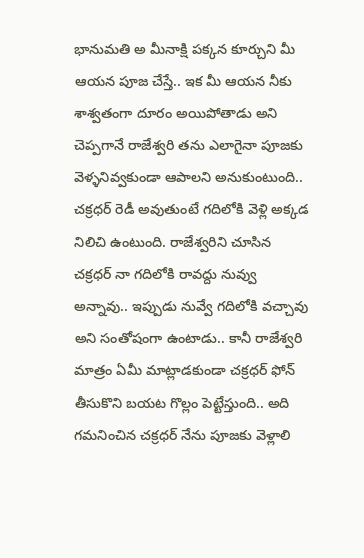భానుమతి అ మీనాక్షి పక్కన కూర్చుని మీ ఆయన పూజ చేస్తే.. ఇక మీ ఆయన నీకు శాశ్వతంగా దూరం అయిపోతాడు అని చెప్పగానే రాజేశ్వరి తను ఎలాగైనా పూజకు వెళ్ళనివ్వకుండా ఆపాలని అనుకుంటుంది.. చక్రధర్ రెడీ అవుతుంటే గదిలోకి వెళ్లి అక్కడ నిలిచి ఉంటుంది. రాజేశ్వరిని చూసిన చక్రధర్ నా గదిలోకి రావద్దు నువ్వు అన్నావు.. ఇప్పుడు నువ్వే గదిలోకి వచ్చావు అని సంతోషంగా ఉంటాడు.. కానీ రాజేశ్వరి మాత్రం ఏమీ మాట్లాడకుండా చక్రధర్ ఫోన్ తీసుకొని బయట గొల్లం పెట్టేస్తుంది.. అది గమనించిన చక్రధర్ నేను పూజకు వెళ్లాలి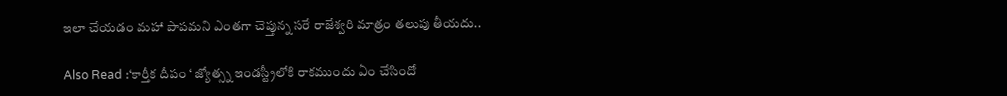ఇలా చేయడం మహా పాపమని ఎంతగా చెప్తున్న సరే రాజేశ్వరి మాత్రం తలుపు తీయదు..

Also Read :‘కార్తీక దీపం ‘ జ్యోత్స్న ఇండస్ట్రీలోకి రాకముందు ఏం చేసిందో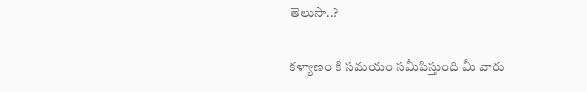తెలుసా..?

కళ్యాణం కి సమయం సమీపిస్తుంది మీ వారు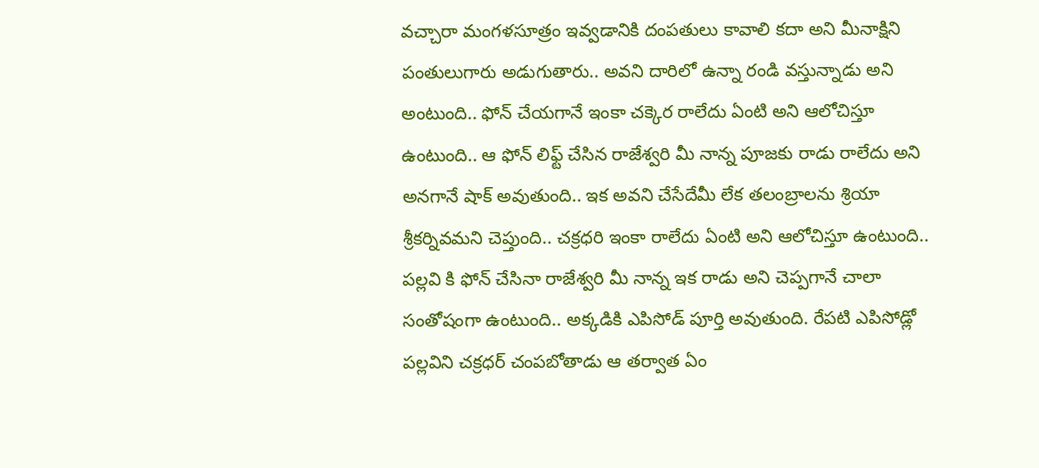వచ్చారా మంగళసూత్రం ఇవ్వడానికి దంపతులు కావాలి కదా అని మీనాక్షిని పంతులుగారు అడుగుతారు.. అవని దారిలో ఉన్నా రండి వస్తున్నాడు అని అంటుంది.. ఫోన్ చేయగానే ఇంకా చక్కెర రాలేదు ఏంటి అని ఆలోచిస్తూ ఉంటుంది.. ఆ ఫోన్ లిఫ్ట్ చేసిన రాజేశ్వరి మీ నాన్న పూజకు రాడు రాలేదు అని అనగానే షాక్ అవుతుంది.. ఇక అవని చేసేదేమీ లేక తలంబ్రాలను శ్రియా శ్రీకర్నివమని చెప్తుంది.. చక్రధరి ఇంకా రాలేదు ఏంటి అని ఆలోచిస్తూ ఉంటుంది.. పల్లవి కి ఫోన్ చేసినా రాజేశ్వరి మీ నాన్న ఇక రాడు అని చెప్పగానే చాలా సంతోషంగా ఉంటుంది.. అక్కడికి ఎపిసోడ్ పూర్తి అవుతుంది. రేపటి ఎపిసోడ్లో పల్లవిని చక్రధర్ చంపబోతాడు ఆ తర్వాత ఏం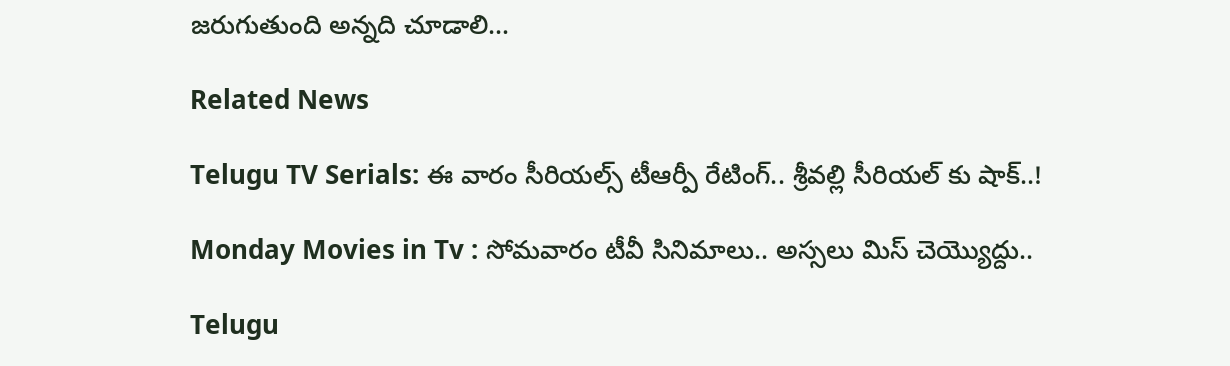జరుగుతుంది అన్నది చూడాలి…

Related News

Telugu TV Serials: ఈ వారం సీరియల్స్ టీఆర్పీ రేటింగ్.. శ్రీవల్లి సీరియల్ కు షాక్..!

Monday Movies in Tv : సోమవారం టీవీ సినిమాలు.. అస్సలు మిస్ చెయ్యొద్దు..

Telugu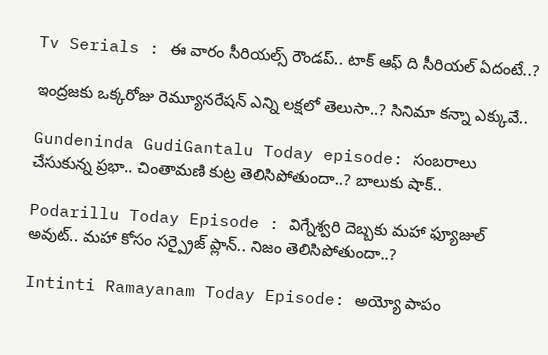Tv Serials : ఈ వారం సీరియల్స్ రౌండప్.. టాక్ ఆఫ్ ది సీరియల్ ఏదంటే..?

ఇంద్రజకు ఒక్కరోజు రెమ్యూనరేషన్ ఎన్ని లక్షలో తెలుసా..? సినిమా కన్నా ఎక్కువే..

Gundeninda GudiGantalu Today episode: సంబరాలు చేసుకున్న ప్రభా.. చింతామణి కుట్ర తెలిసిపోతుందా..? బాలుకు షాక్..

Podarillu Today Episode : విగ్నేశ్వరి దెబ్బకు మహా ఫ్యూజుల్ అవుట్.. మహా కోసం సర్ప్రైజ్ ప్లాన్.. నిజం తెలిసిపోతుందా..?

Intinti Ramayanam Today Episode: అయ్యో పాపం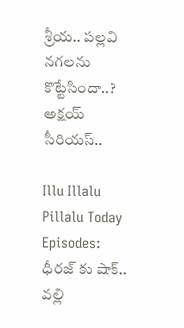శ్రీయ.. పల్లవి నగలను కొట్టేసిందా..? అక్షయ్ సీరియస్..

Illu Illalu Pillalu Today Episodes: ధీరజ్ కు షాక్.. వల్లి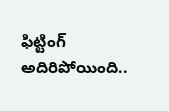ఫిట్టింగ్ అదిరిపోయింది..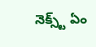నెక్స్ట్ ఏం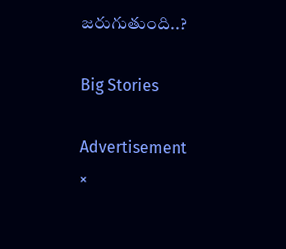జరుగుతుంది..?

Big Stories

Advertisement
×